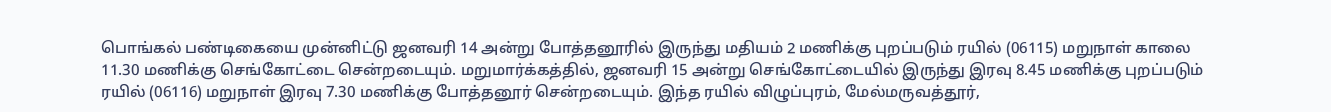பொங்கல் பண்டிகையை முன்னிட்டு ஜனவரி 14 அன்று போத்தனூரில் இருந்து மதியம் 2 மணிக்கு புறப்படும் ரயில் (06115) மறுநாள் காலை 11.30 மணிக்கு செங்கோட்டை சென்றடையும். மறுமார்க்கத்தில், ஜனவரி 15 அன்று செங்கோட்டையில் இருந்து இரவு 8.45 மணிக்கு புறப்படும் ரயில் (06116) மறுநாள் இரவு 7.30 மணிக்கு போத்தனூர் சென்றடையும். இந்த ரயில் விழுப்புரம், மேல்மருவத்தூர்,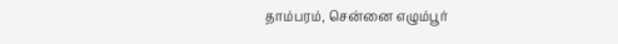தாம்பரம், சென்னை எழும்பூர்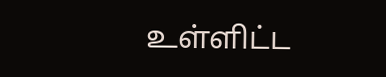உள்ளிட்ட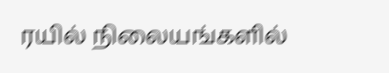ரயில் நிலையங்களில்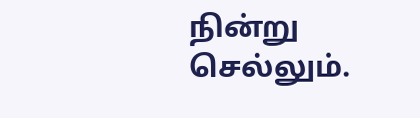நின்று செல்லும்.